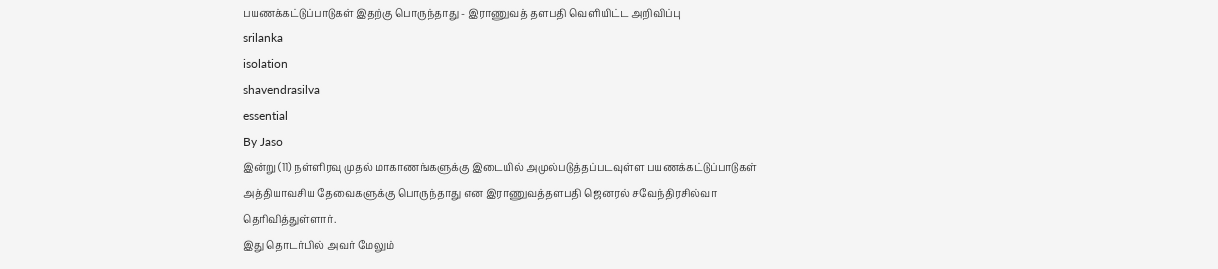பயணக்கட்டுப்பாடுகள் இதற்கு பொருந்தாது - இராணுவத் தளபதி வெளியிட்ட அறிவிப்பு
srilanka
isolation
shavendrasilva
essential
By Jaso
இன்று (11) நள்ளிரவு முதல் மாகாணங்களுக்கு இடையில் அமுல்படுத்தப்படவுள்ள பயணக்கட்டுப்பாடுகள் அத்தியாவசிய தேவைகளுக்கு பொருந்தாது என இராணுவத்தளபதி ஜெனரல் சவேந்திரசில்வா தெரிவித்துள்ளார்.
இது தொடர்பில் அவர் மேலும்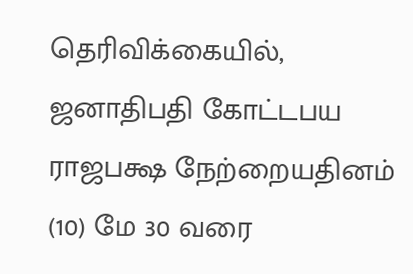தெரிவிக்கையில்,
ஜனாதிபதி கோட்டபய ராஜபக்ஷ நேற்றையதினம் (10) மே 30 வரை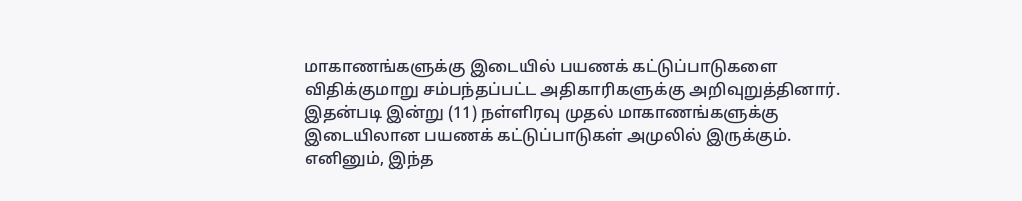மாகாணங்களுக்கு இடையில் பயணக் கட்டுப்பாடுகளை விதிக்குமாறு சம்பந்தப்பட்ட அதிகாரிகளுக்கு அறிவுறுத்தினார்.
இதன்படி இன்று (11) நள்ளிரவு முதல் மாகாணங்களுக்கு இடையிலான பயணக் கட்டுப்பாடுகள் அமுலில் இருக்கும். எனினும், இந்த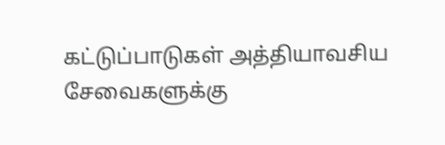கட்டுப்பாடுகள் அத்தியாவசிய சேவைகளுக்கு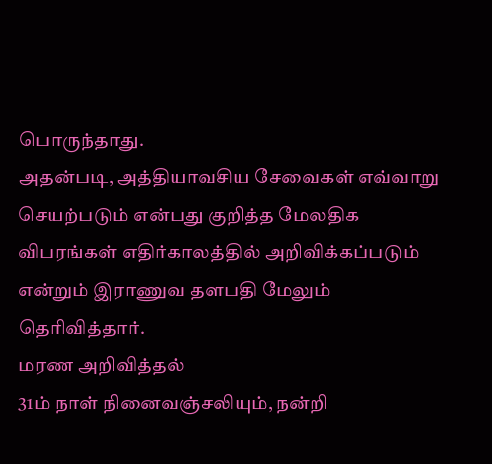பொருந்தாது.
அதன்படி, அத்தியாவசிய சேவைகள் எவ்வாறு செயற்படும் என்பது குறித்த மேலதிக விபரங்கள் எதிர்காலத்தில் அறிவிக்கப்படும் என்றும் இராணுவ தளபதி மேலும் தெரிவித்தார்.
மரண அறிவித்தல்
31ம் நாள் நினைவஞ்சலியும், நன்றி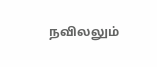நவிலலும்